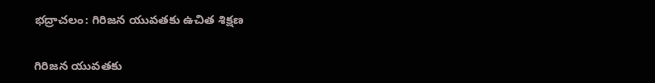భద్రాచలం: గిరిజన యువతకు ఉచిత శిక్షణ

గిరిజన యువతకు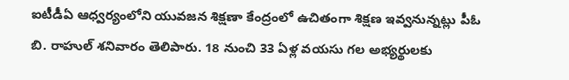ఐటీడీఏ ఆధ్వర్యంలోని యువజన శిక్షణా కేంద్రంలో ఉచితంగా శిక్షణ ఇవ్వనున్నట్లు పీఓ బి. రాహుల్ శనివారం తెలిపారు. 18 నుంచి 33 ఏళ్ల వయసు గల అభ్యర్థులకు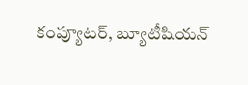కంప్యూటర్, బ్యూటీషియన్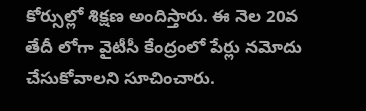కోర్సుల్లో శిక్షణ అందిస్తారు. ఈ నెల 20వ తేదీ లోగా వైటీసీ కేంద్రంలో పేర్లు నమోదు చేసుకోవాలని సూచించారు.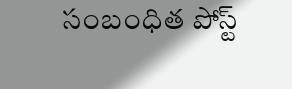సంబంధిత పోస్ట్